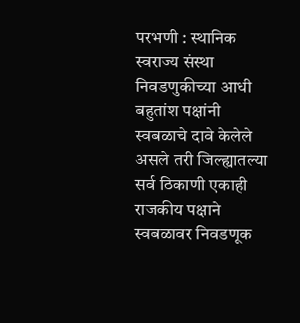परभणी : स्थानिक स्वराज्य संस्था निवडणुकीच्या आधी बहुतांश पक्षांनी स्वबळाचे दावे केलेले असले तरी जिल्ह्यातल्या सर्व ठिकाणी एकाही राजकीय पक्षाने स्वबळावर निवडणूक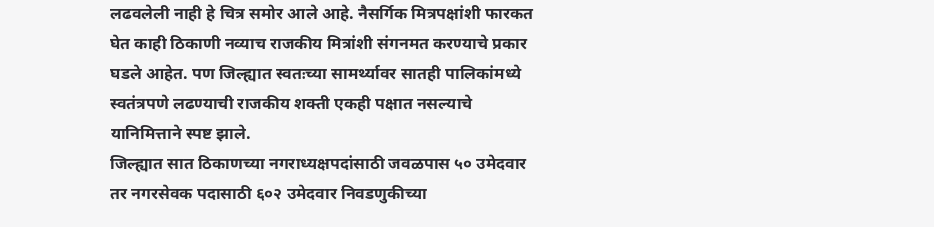लढवलेली नाही हे चित्र समोर आले आहे. नैसर्गिक मित्रपक्षांशी फारकत घेत काही ठिकाणी नव्याच राजकीय मित्रांशी संगनमत करण्याचे प्रकार घडले आहेत. पण जिल्ह्यात स्वतःच्या सामर्थ्यावर सातही पालिकांमध्ये स्वतंत्रपणे लढण्याची राजकीय शक्ती एकही पक्षात नसल्याचे यानिमित्ताने स्पष्ट झाले.
जिल्ह्यात सात ठिकाणच्या नगराध्यक्षपदांसाठी जवळपास ५० उमेदवार तर नगरसेवक पदासाठी ६०२ उमेदवार निवडणुकीच्या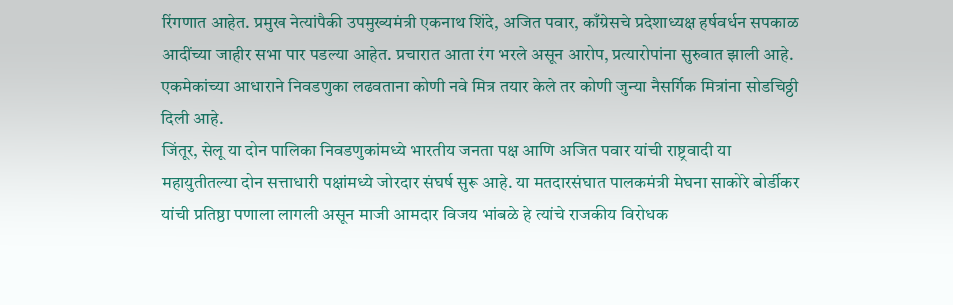रिंगणात आहेत. प्रमुख नेत्यांपैकी उपमुख्यमंत्री एकनाथ शिंदे, अजित पवार, काँग्रेसचे प्रदेशाध्यक्ष हर्षवर्धन सपकाळ आदींच्या जाहीर सभा पार पडल्या आहेत. प्रचारात आता रंग भरले असून आरोप, प्रत्यारोपांना सुरुवात झाली आहे. एकमेकांच्या आधाराने निवडणुका लढवताना कोणी नवे मित्र तयार केले तर कोणी जुन्या नैसर्गिक मित्रांना सोडचिठ्ठी दिली आहे.
जिंतूर, सेलू या दोन पालिका निवडणुकांमध्ये भारतीय जनता पक्ष आणि अजित पवार यांची राष्ट्रवादी या महायुतीतल्या दोन सत्ताधारी पक्षांमध्ये जोरदार संघर्ष सुरू आहे. या मतदारसंघात पालकमंत्री मेघना साकोरे बोर्डीकर यांची प्रतिष्ठा पणाला लागली असून माजी आमदार विजय भांबळे हे त्यांचे राजकीय विरोधक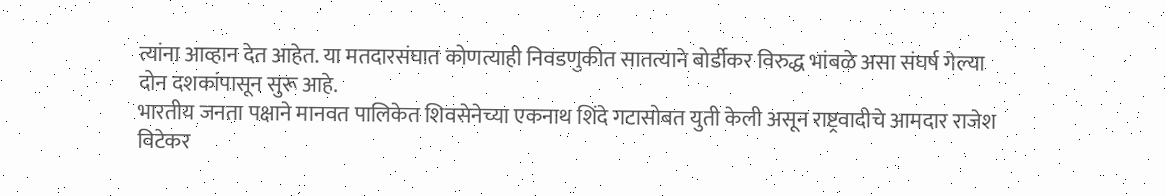त्यांना आव्हान देत आहेत. या मतदारसंघात कोणत्याही निवडणुकीत सातत्याने बोर्डीकर विरुद्ध भांबळे असा संघर्ष गेल्या दोन दशकांपासून सुरू आहे.
भारतीय जनता पक्षाने मानवत पालिकेत शिवसेनेच्या एकनाथ शिंदे गटासोबत युती केली असून राष्ट्रवादीचे आमदार राजेश विटेकर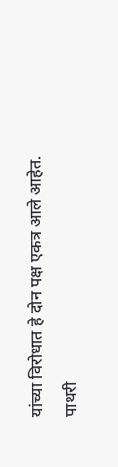यांच्या विरोधात हे दोन पक्ष एकत्र आले आहेत. पाथरी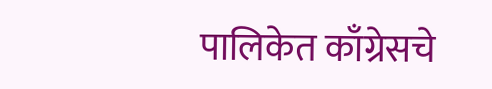पालिकेत काँग्रेसचे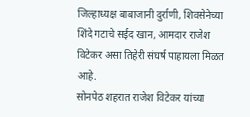जिल्हाध्यक्ष बाबाजानी दुर्राणी, शिवसेनेच्या शिंदे गटाचे सईद खान, आमदार राजेश विटेकर असा तिहेरी संघर्ष पाहायला मिळत आहे.
सोनपेठ शहरात राजेश विटेकर यांच्या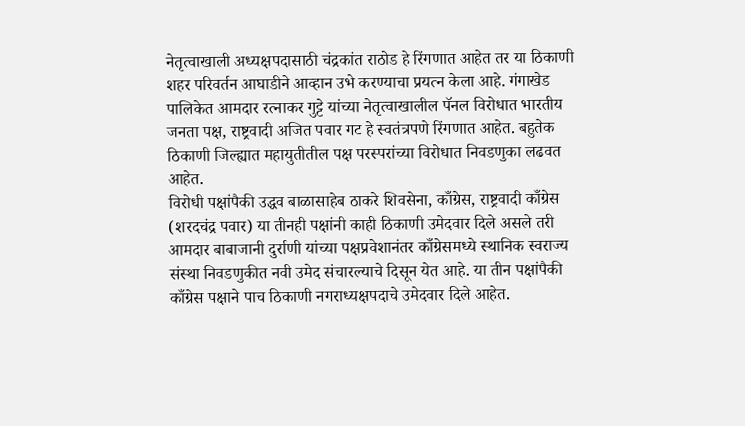नेतृत्वाखाली अध्यक्षपदासाठी चंद्रकांत राठोड हे रिंगणात आहेत तर या ठिकाणी शहर परिवर्तन आघाडीने आव्हान उभे करण्याचा प्रयत्न केला आहे. गंगाखेड पालिकेत आमदार रत्नाकर गुट्टे यांच्या नेतृत्वाखालील पॅनल विरोधात भारतीय जनता पक्ष, राष्ट्रवादी अजित पवार गट हे स्वतंत्रपणे रिंगणात आहेत. बहुतेक ठिकाणी जिल्ह्यात महायुतीतील पक्ष परस्परांच्या विरोधात निवडणुका लढवत आहेत.
विरोधी पक्षांपैकी उद्धव बाळासाहेब ठाकरे शिवसेना, काँग्रेस, राष्ट्रवादी काँग्रेस (शरदचंद्र पवार) या तीनही पक्षांनी काही ठिकाणी उमेदवार दिले असले तरी आमदार बाबाजानी दुर्राणी यांच्या पक्षप्रवेशानंतर काँग्रेसमध्ये स्थानिक स्वराज्य संस्था निवडणुकीत नवी उमेद संचारल्याचे दिसून येत आहे. या तीन पक्षांपैकी काँग्रेस पक्षाने पाच ठिकाणी नगराध्यक्षपदाचे उमेदवार दिले आहेत.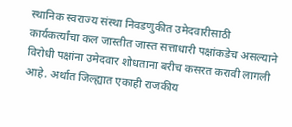स्थानिक स्वराज्य संस्था निवडणुकीत उमेदवारीसाठी कार्यकर्त्यांचा कल जास्तीत जास्त सत्ताधारी पक्षांकडेच असल्याने विरोधी पक्षांना उमेदवार शोधताना बरीच कसरत करावी लागली आहे. अर्थात जिल्ह्यात एकाही राजकीय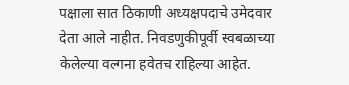पक्षाला सात ठिकाणी अध्यक्षपदाचे उमेदवार देता आले नाहीत. निवडणुकीपूर्वी स्वबळाच्या केलेल्या वल्गना हवेतच राहिल्या आहेत.